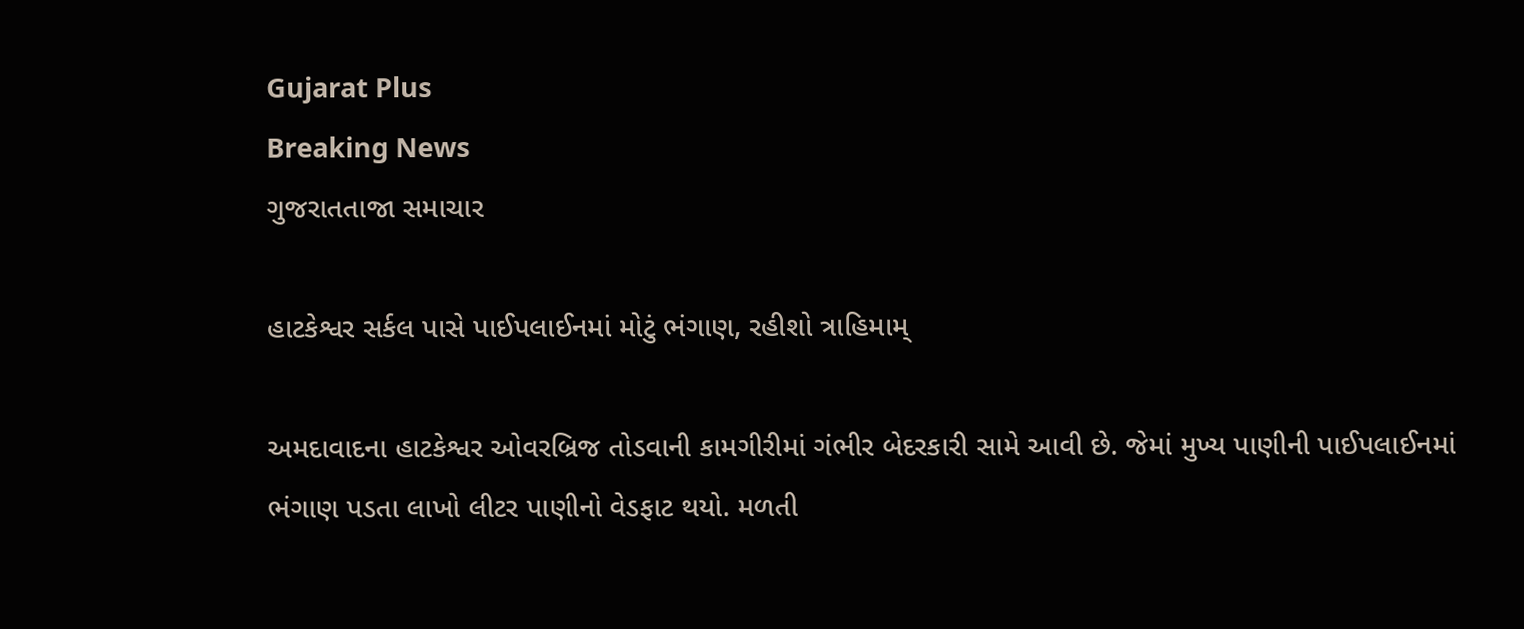Gujarat Plus
Breaking News
ગુજરાતતાજા સમાચાર

હાટકેશ્વર સર્કલ પાસે પાઈપલાઈનમાં મોટું ભંગાણ, રહીશો ત્રાહિમામ્

અમદાવાદના હાટકેશ્વર ઓવરબ્રિજ તોડવાની કામગીરીમાં ગંભીર બેદરકારી સામે આવી છે. જેમાં મુખ્ય પાણીની પાઈપલાઈનમાં ભંગાણ પડતા લાખો લીટર પાણીનો વેડફાટ થયો. મળતી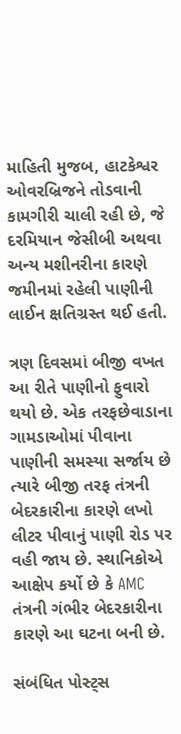માહિતી મુજબ, હાટકેશ્વર ઓવરબ્રિજને તોડવાની કામગીરી ચાલી રહી છે, જે દરમિયાન જેસીબી અથવા અન્ય મશીનરીના કારણે જમીનમાં રહેલી પાણીની લાઈન ક્ષતિગ્રસ્ત થઈ હતી.

ત્રણ દિવસમાં બીજી વખત આ રીતે પાણીનો ફુવારો થયો છે. એક તરફછેવાડાના ગામડાઓમાં પીવાના પાણીની સમસ્યા સર્જાય છે ત્યારે બીજી તરફ તંત્રની બેદરકારીના કારણે લખો લીટર પીવાનું પાણી રોડ પર વહી જાય છે. સ્થાનિકોએ આક્ષેપ કર્યો છે કે AMC તંત્રની ગંભીર બેદરકારીના કારણે આ ઘટના બની છે.

સંબંધિત પોસ્ટ્સ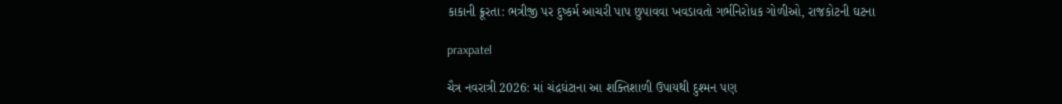કાકાની ક્રૂરતા: ભત્રીજી પર દુષ્કર્મ આચરી પાપ છુપાવવા ખવડાવતો ગર્ભનિરોધક ગોળીઓ, રાજકોટની ઘટના

praxpatel

ચૈત્ર નવરાત્રી 2026: માં ચંદ્રઘંટાના આ શક્તિશાળી ઉપાયથી દુશ્મન પણ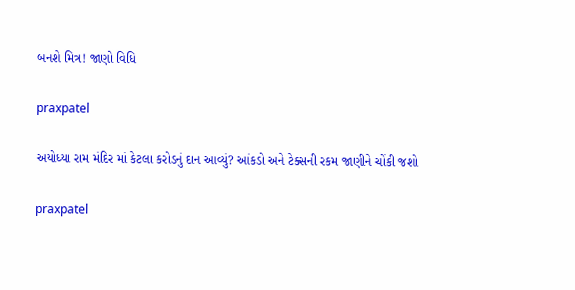બનશે મિત્ર! જાણો વિધિ

praxpatel

અયોધ્યા રામ મંદિર માં કેટલા કરોડનું દાન આવ્યું? આંકડો અને ટેક્સની રકમ જાણીને ચોંકી જશો

praxpatel